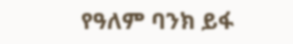የዓለም ባንክ ይፋ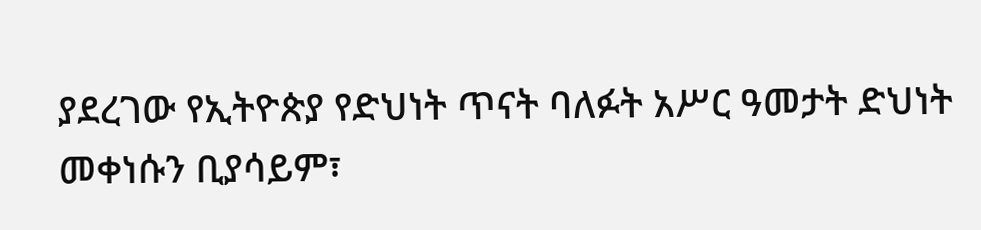ያደረገው የኢትዮጵያ የድህነት ጥናት ባለፉት አሥር ዓመታት ድህነት መቀነሱን ቢያሳይም፣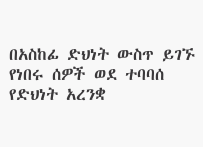በአስከፊ ድህነት ውስጥ ይገኙ የነበሩ ሰዎች ወደ ተባባሰ የድህነት አረንቋ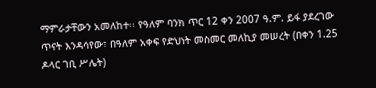ማምራታቸውን አመለከተ፡፡ የዓለም ባንክ ጥር 12 ቀን 2007 ዓ.ም. ይፋ ያደረገው ጥናት እንዳሳየው፣ በዓለም አቀፍ የድህነት መስመር መለኪያ መሠረት (በቀን 1.25 ዶላር ገቢ ሥሌት)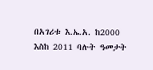በአገሪቱ እ.ኤ.አ. ከ2000 እስከ 2011 ባሉት ዓመታት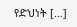የድህነት […]